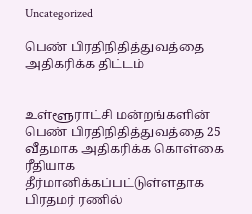Uncategorized

பெண் பிரதிநிதித்துவத்தை அதிகரிக்க திட்டம்


உள்ளூராட்சி மன்றங்களின் பெண் பிரதிநிதித்துவத்தை 25 வீதமாக அதிகரிக்க கொள்கை ரீதியாக தீர்மானிக்கப்பட்டுள்ளதாக பிரதமர் ரணில்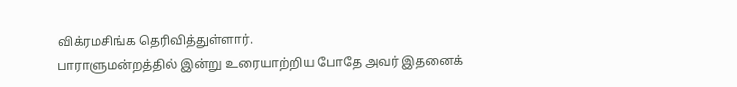விக்ரமசிங்க தெரிவித்துள்ளார்.
பாராளுமன்றத்தில் இன்று உரையாற்றிய போதே அவர் இதனைக்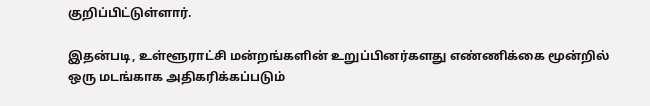குறிப்பிட்டுள்ளார்.

இதன்படி, உள்ளூராட்சி மன்றங்களின் உறுப்பினர்களது எண்ணிக்கை மூன்றில் ஒரு மடங்காக அதிகரிக்கப்படும்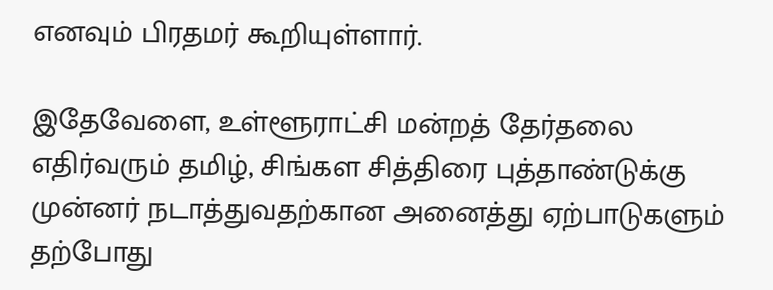எனவும் பிரதமர் கூறியுள்ளார்.

இதேவேளை, உள்ளூராட்சி மன்றத் தேர்தலை எதிர்வரும் தமிழ், சிங்கள சித்திரை புத்தாண்டுக்கு முன்னர் நடாத்துவதற்கான அனைத்து ஏற்பாடுகளும் தற்போது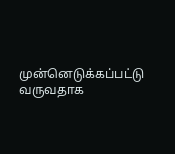முன்னெடுக்கப்பட்டு வருவதாக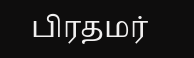பிரதமர்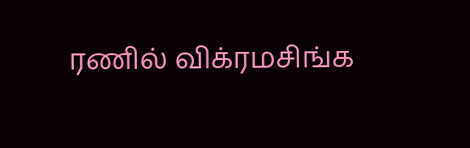ரணில் விக்ரமசிங்க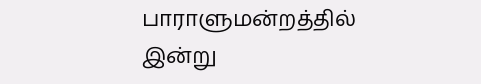பாராளுமன்றத்தில் இன்று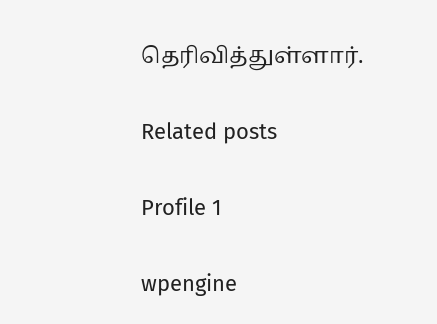தெரிவித்துள்ளார்.

Related posts

Profile 1

wpengine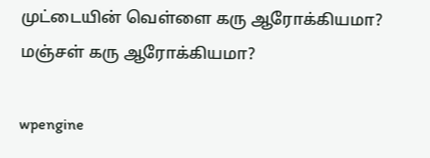முட்டையின் வெள்ளை கரு ஆரோக்கியமா? மஞ்சள் கரு ஆரோக்கியமா?

wpengine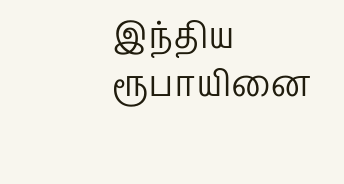இந்திய ரூபாயினை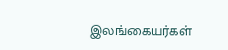இலங்கையர்கள்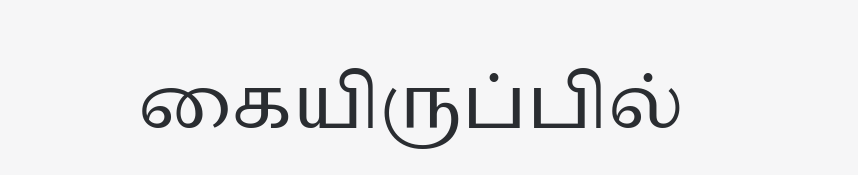கையிருப்பில்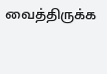வைத்திருக்க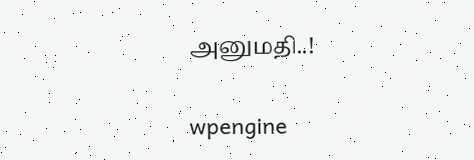அனுமதி..!

wpengine